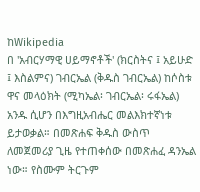ከWikipedia
በ 'አብርሃማዊ ሀይማኖቶች' (ክርስትና ፤ አይሁድ ፤ እስልምና) ገብርኤል (ቅዱስ ገብርኤል) ከሶስቱ ዋና መላዕክት (ሚካኤል፡ ገብርኤል፡ ሩፋኤል) አንዱ ሲሆን በእግዚአብሔር መልእክተኛነቱ ይታወቃል። በመጽሐፍ ቅዱስ ውስጥ ለመጀመሪያ ጊዜ የተጠቀሰው በመጽሐፈ ዳንኤል ነው። የስሙም ትርጉም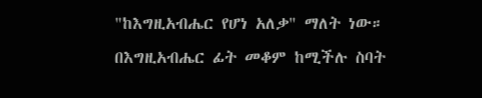"ከእግዚአብሔር የሆነ አለቃ" ማለት ነው። በእግዚአብሔር ፊት መቆም ከሚችሉ ስባት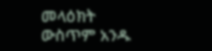መላዕክት ውስጥም አንዱ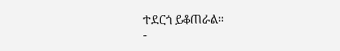ተደርጎ ይቆጠራል።
-